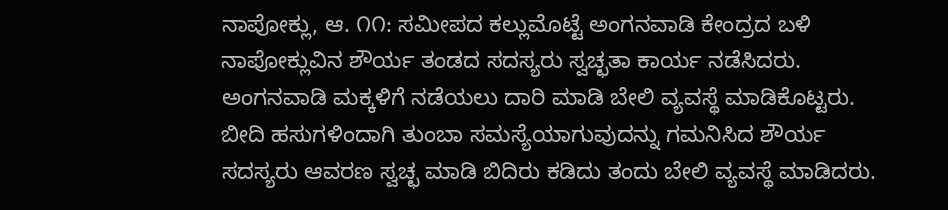ನಾಪೋಕ್ಲು, ಆ. ೧೧: ಸಮೀಪದ ಕಲ್ಲುಮೊಟ್ಟೆ ಅಂಗನವಾಡಿ ಕೇಂದ್ರದ ಬಳಿ ನಾಪೋಕ್ಲುವಿನ ಶೌರ್ಯ ತಂಡದ ಸದಸ್ಯರು ಸ್ವಚ್ಛತಾ ಕಾರ್ಯ ನಡೆಸಿದರು. ಅಂಗನವಾಡಿ ಮಕ್ಕಳಿಗೆ ನಡೆಯಲು ದಾರಿ ಮಾಡಿ ಬೇಲಿ ವ್ಯವಸ್ಥೆ ಮಾಡಿಕೊಟ್ಟರು. ಬೀದಿ ಹಸುಗಳಿಂದಾಗಿ ತುಂಬಾ ಸಮಸ್ಯೆಯಾಗುವುದನ್ನು ಗಮನಿಸಿದ ಶೌರ್ಯ ಸದಸ್ಯರು ಆವರಣ ಸ್ವಚ್ಛ ಮಾಡಿ ಬಿದಿರು ಕಡಿದು ತಂದು ಬೇಲಿ ವ್ಯವಸ್ಥೆ ಮಾಡಿದರು.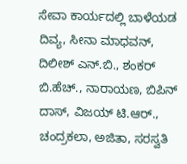ಸೇವಾ ಕಾರ್ಯದಲ್ಲಿ ಬಾಳೆಯಡ ದಿವ್ಯ, ಸೀನಾ ಮಾಧವನ್, ದಿಲೀಶ್ ಎನ್.ಬಿ., ಶಂಕರ್ ಬಿ.ಹೆಚ್., ನಾರಾಯಣ, ಬಿಪಿನ್ ದಾಸ್, ವಿಜಯ್ ಟಿ.ಆರ್., ಚಂದ್ರಕಲಾ, ಅಜಿತಾ, ಸರಸ್ವತಿ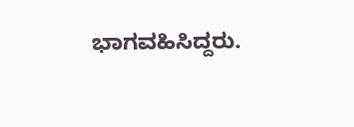ಭಾಗವಹಿಸಿದ್ದರು.